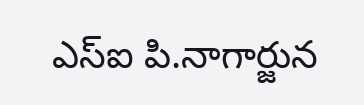ఎస్ఐ పి.నాగార్జున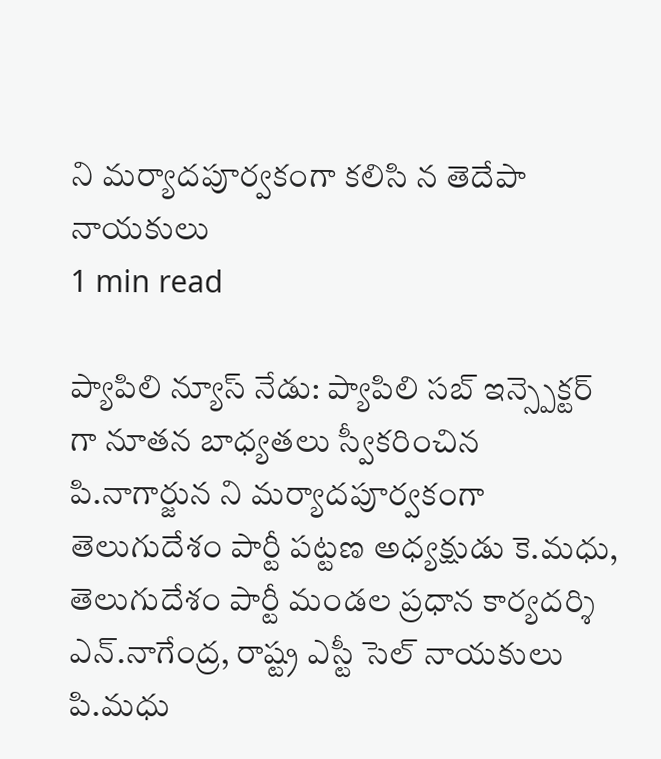ని మర్యాదపూర్వకంగా కలిసి న తెదేపా నాయకులు
1 min read

ప్యాపిలి న్యూస్ నేడు: ప్యాపిలి సబ్ ఇన్స్పెక్టర్ గా నూతన బాధ్యతలు స్వీకరించిన పి.నాగార్జున ని మర్యాదపూర్వకంగా తెలుగుదేశం పార్టీ పట్టణ అధ్యక్షుడు కె.మధు, తెలుగుదేశం పార్టీ మండల ప్రధాన కార్యదర్శి ఎన్.నాగేంద్ర, రాష్ట్ర ఎస్టీ సెల్ నాయకులు పి.మధు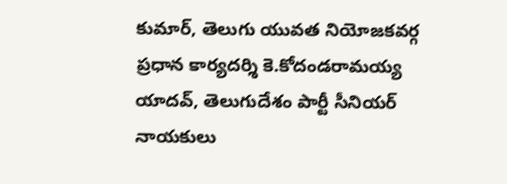కుమార్, తెలుగు యువత నియోజకవర్గ ప్రధాన కార్యదర్శి కె.కోదండరామయ్య యాదవ్, తెలుగుదేశం పార్టీ సీనియర్ నాయకులు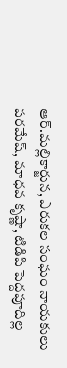ఆర్.మల్లికార్జున, ఎరుకల సంఘం నాయకులు పరమేష్, మాధవ కృష్ణా, టిడిపి పెద్దపూదిల్ల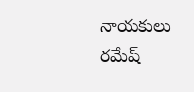నాయకులు రమేష్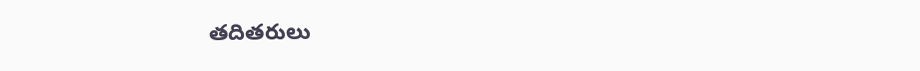తదితరులు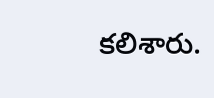కలిశారు.